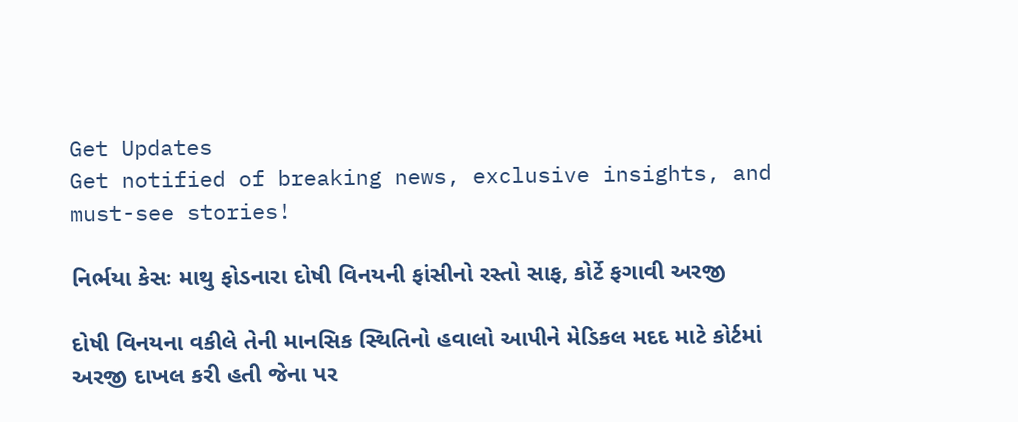Get Updates
Get notified of breaking news, exclusive insights, and must-see stories!

નિર્ભયા કેસઃ માથુ ફોડનારા દોષી વિનયની ફાંસીનો રસ્તો સાફ, કોર્ટે ફગાવી અરજી

દોષી વિનયના વકીલે તેની માનસિક સ્થિતિનો હવાલો આપીને મેડિકલ મદદ માટે કોર્ટમાં અરજી દાખલ કરી હતી જેના પર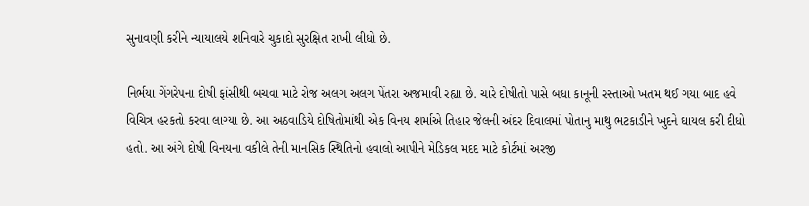સુનાવણી કરીને ન્યાયાલયે શનિવારે ચુકાદો સુરક્ષિત રાખી લીધો છે.

નિર્ભયા ગેંગરેપના દોષી ફાંસીથી બચવા માટે રોજ અલગ અલગ પેંતરા અજમાવી રહ્યા છે. ચારે દોષીતો પાસે બધા કાનૂની રસ્તાઓ ખતમ થઈ ગયા બાદ હવે વિચિત્ર હરકતો કરવા લાગ્યા છે. આ અઠવાડિયે દોષિતોમાંથી એક વિનય શર્માએ તિહાર જેલની અંદર દિવાલમાં પોતાનુ માથુ ભટકાડીને ખુદને ઘાયલ કરી દીધો હતો. આ અંગે દોષી વિનયના વકીલે તેની માનસિક સ્થિતિનો હવાલો આપીને મેડિકલ મદદ માટે કોર્ટમાં અરજી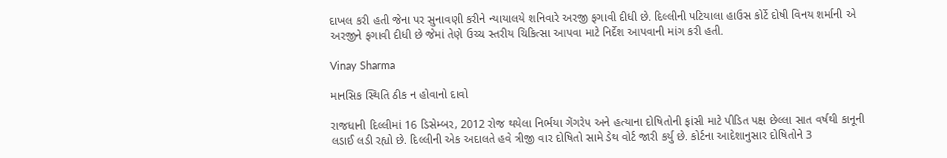દાખલ કરી હતી જેના પર સુનાવણી કરીને ન્યાયાલયે શનિવારે અરજી ફગાવી દીધી છે. દિલ્લીની પટિયાલા હાઉસ કોર્ટે દોષી વિનય શર્માની એ અરજીને ફગાવી દીધી છે જેમાં તેણે ઉચ્ચ સ્તરીય ચિકિત્સા આપવા માટે નિર્દેશ આપવાની માંગ કરી હતી.

Vinay Sharma

માનસિક સ્થિતિ ઠીક ન હોવાનો દાવો

રાજધાની દિલ્લીમાં 16 ડિસેમ્બર, 2012 રોજ થયેલા નિર્ભયા ગેંગરેપ અને હત્યાના દોષિતોની ફાંસી માટે પીડિત પક્ષ છેલ્લા સાત વર્ષથી કાનૂની લડાઈ લડી રહ્યો છે. દિલ્લીની એક અદાલતે હવે ત્રીજી વાર દોષિતો સામે ડેથ વોર્ટ જારી કર્યુ છે. કોર્ટના આદેશાનુસાર દોષિતોને 3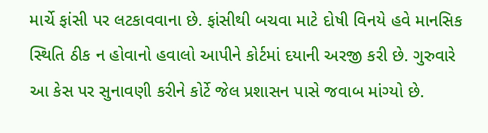માર્ચે ફાંસી પર લટકાવવાના છે. ફાંસીથી બચવા માટે દોષી વિનયે હવે માનસિક સ્થિતિ ઠીક ન હોવાનો હવાલો આપીને કોર્ટમાં દયાની અરજી કરી છે. ગુરુવારે આ કેસ પર સુનાવણી કરીને કોર્ટે જેલ પ્રશાસન પાસે જવાબ માંગ્યો છે.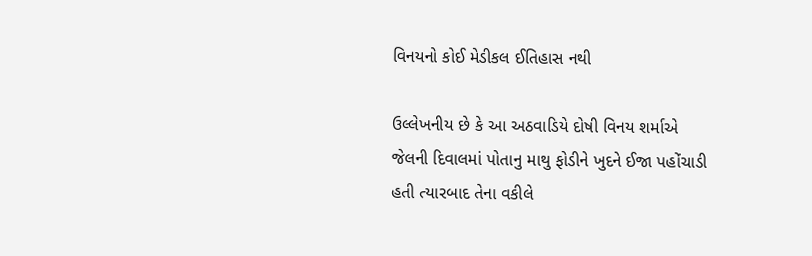વિનયનો કોઈ મેડીકલ ઈતિહાસ નથી

ઉલ્લેખનીય છે કે આ અઠવાડિયે દોષી વિનય શર્માએ જેલની દિવાલમાં પોતાનુ માથુ ફોડીને ખુદને ઈજા પહોંચાડી હતી ત્યારબાદ તેના વકીલે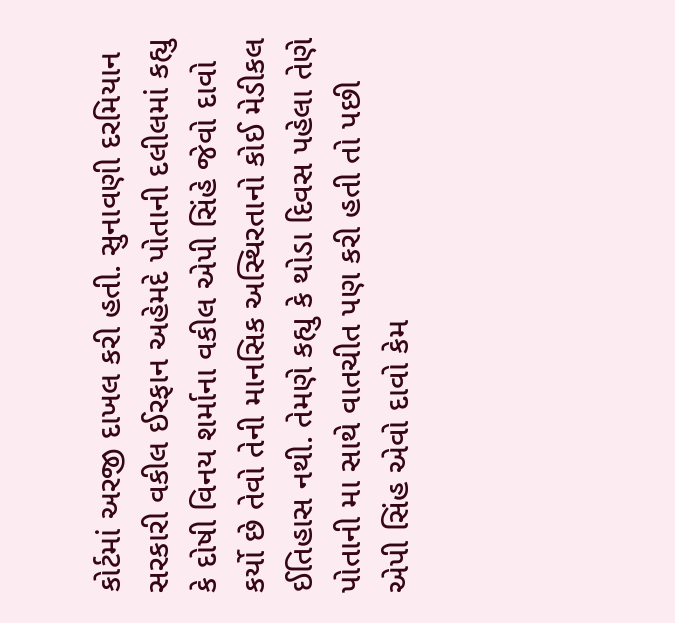કોર્ટમાં અરજી દાખલ કરી હતી. સુનાવણી દરમિયાન સરકારી વકીલ ઈરફાન અહેમદે પોતાની દલીલમાં કહ્યુ કે દોષી વિનય શર્માના વકીલ એપી સિંહે જેવો દાવો કર્યો છે તેવો તેની માનસિક અસ્થિરતાનો કોઈ મેડીકલ ઈતિહાસ નથી. તેમણે કહ્યુ કે થોડા દિવસ પહેલા તેણે પોતાની મા સાથે વાતચીત પણ કરી હતી તો પછી એપી સિંહ એવો દાવો કેમ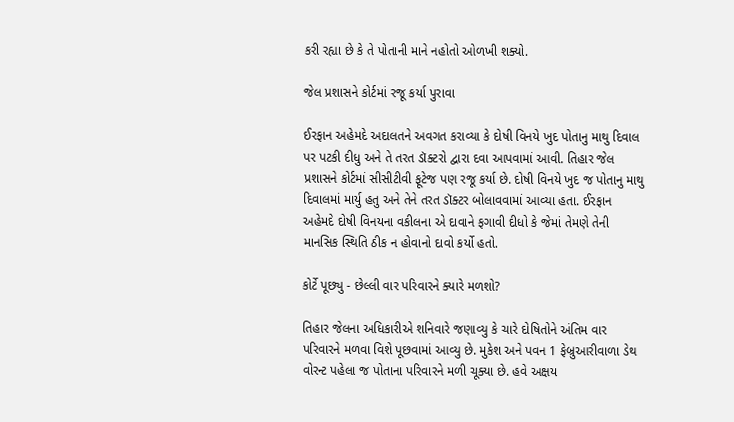કરી રહ્યા છે કે તે પોતાની માને નહોતો ઓળખી શક્યો.

જેલ પ્રશાસને કોર્ટમાં રજૂ કર્યા પુરાવા

ઈરફાન અહેમદે અદાલતને અવગત કરાવ્યા કે દોષી વિનયે ખુદ પોતાનુ માથુ દિવાલ પર પટકી દીધુ અને તે તરત ડૉક્ટરો દ્વારા દવા આપવામાં આવી. તિહાર જેલ પ્રશાસને કોર્ટમાં સીસીટીવી ફૂટેજ પણ રજૂ કર્યા છે. દોષી વિનયે ખુદ જ પોતાનુ માથુ દિવાલમાં માર્યુ હતુ અને તેને તરત ડૉક્ટર બોલાવવામાં આવ્યા હતા. ઈરફાન અહેમદે દોષી વિનયના વકીલના એ દાવાને ફગાવી દીધો કે જેમાં તેમણે તેની માનસિક સ્થિતિ ઠીક ન હોવાનો દાવો કર્યો હતો.

કોર્ટે પૂછ્યુ - છેલ્લી વાર પરિવારને ક્યારે મળશો?

તિહાર જેલના અધિકારીએ શનિવારે જણાવ્યુ કે ચારે દોષિતોને અંતિમ વાર પરિવારને મળવા વિશે પૂછવામાં આવ્યુ છે. મુકેશ અને પવન 1 ફેબ્રુઆરીવાળા ડેથ વોરન્ટ પહેલા જ પોતાના પરિવારને મળી ચૂક્યા છે. હવે અક્ષય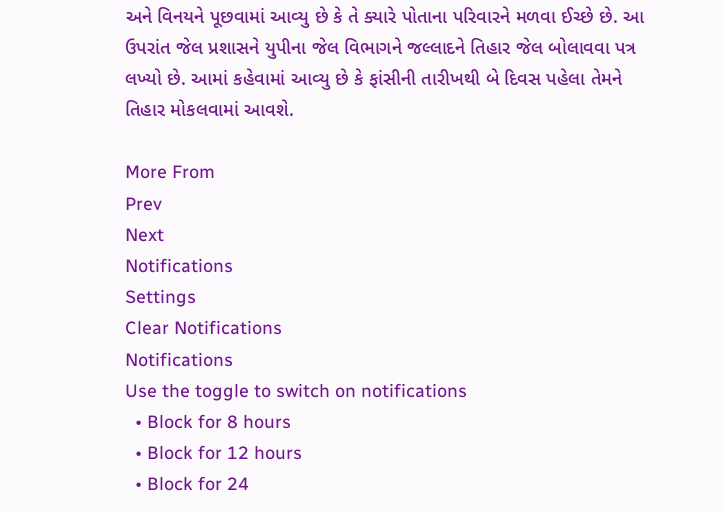અને વિનયને પૂછવામાં આવ્યુ છે કે તે ક્યારે પોતાના પરિવારને મળવા ઈચ્છે છે. આ ઉપરાંત જેલ પ્રશાસને યુપીના જેલ વિભાગને જલ્લાદને તિહાર જેલ બોલાવવા પત્ર લખ્યો છે. આમાં કહેવામાં આવ્યુ છે કે ફાંસીની તારીખથી બે દિવસ પહેલા તેમને તિહાર મોકલવામાં આવશે.

More From
Prev
Next
Notifications
Settings
Clear Notifications
Notifications
Use the toggle to switch on notifications
  • Block for 8 hours
  • Block for 12 hours
  • Block for 24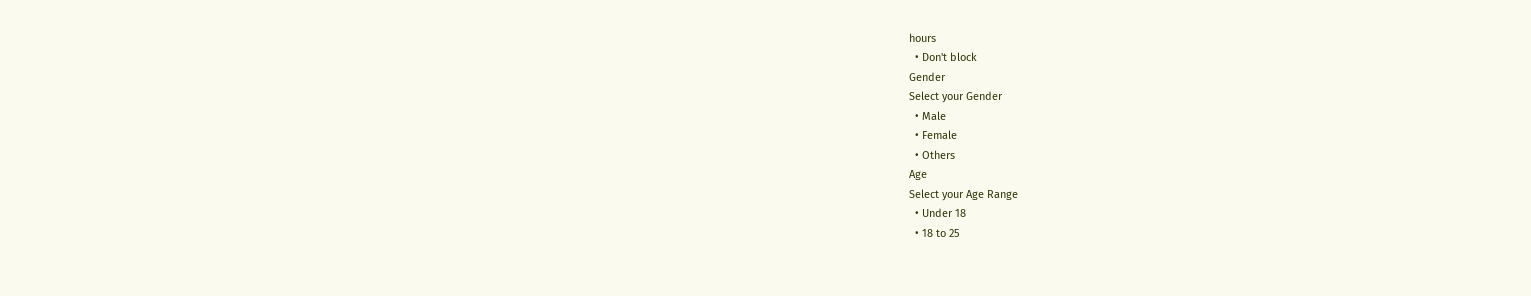hours
  • Don't block
Gender
Select your Gender
  • Male
  • Female
  • Others
Age
Select your Age Range
  • Under 18
  • 18 to 25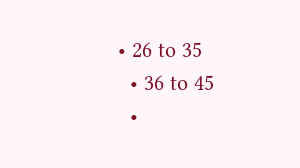• 26 to 35
  • 36 to 45
  •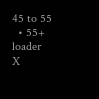45 to 55
  • 55+
loader
X